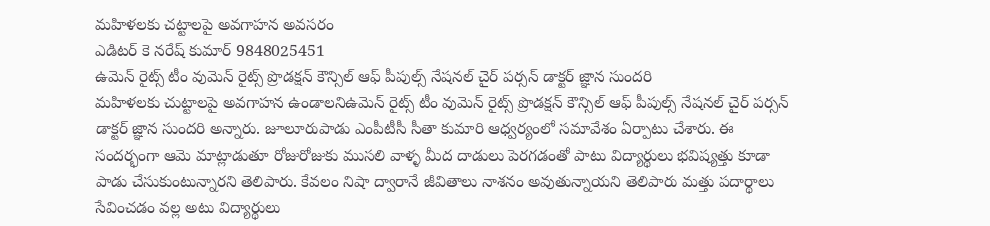మహిళలకు చట్టాలపై అవగాహన అవసరం
ఎడిటర్ కె నరేష్ కుమార్ 9848025451
ఉమెన్ రైట్స్ టీం వుమెన్ రైట్స్ ప్రొడక్షన్ కౌన్సిల్ ఆఫ్ పీపుల్స్ నేషనల్ చైర్ పర్సన్ డాక్టర్ జ్ఞాన సుందరి
మహిళలకు చుట్టాలపై అవగాహన ఉండాలనిఉమెన్ రైట్స్ టీం వుమెన్ రైట్స్ ప్రొడక్షన్ కౌన్సిల్ ఆఫ్ పీపుల్స్ నేషనల్ చైర్ పర్సన్ డాక్టర్ జ్ఞాన సుందరి అన్నారు. జూలూరుపాడు ఎంపీటీసీ సీతా కుమారి ఆధ్వర్యంలో సమావేశం ఏర్పాటు చేశారు. ఈ సందర్భంగా ఆమె మాట్లాడుతూ రోజురోజుకు ముసలి వాళ్ళ మీద దాడులు పెరగడంతో పాటు విద్యార్థులు భవిష్యత్తు కూడా పాడు చేసుకుంటున్నారని తెలిపారు. కేవలం నిషా ద్వారానే జీవితాలు నాశనం అవుతున్నాయని తెలిపారు మత్తు పదార్థాలు సేవించడం వల్ల అటు విద్యార్థులు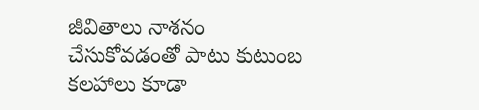జీవితాలు నాశనం చేసుకోవడంతో పాటు కుటుంబ కలహాలు కూడా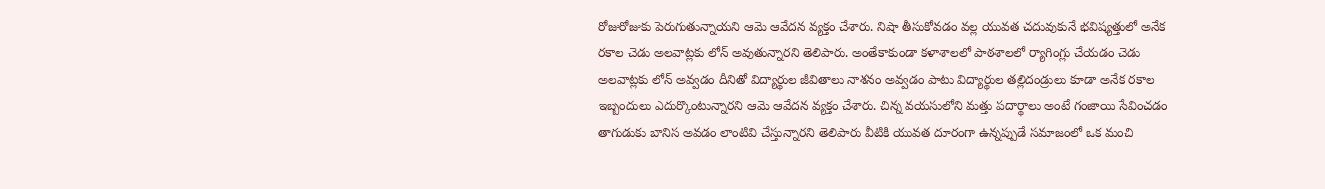రోజురోజుకు పెరుగుతున్నాయని ఆమె ఆవేదన వ్యక్తం చేశారు. నిషా తీసుకోవడం వల్ల యువత చదువుకునే భవిష్యత్తులో అనేక రకాల చెడు అలవాట్లకు లోన్ అవుతున్నారని తెలిపారు. అంతేకాకుండా కళాశాలలో పాఠశాలలో ర్యాగింగ్లు చేయడం చెడు అలవాట్లకు లోన్ అవ్వడం దీనితో విద్యార్థుల జీవితాలు నాశనం అవ్వడం పాటు విద్యార్థుల తల్లిదండ్రులు కూడా అనేక రకాల ఇబ్బందులు ఎదుర్కొంటున్నారని ఆమె ఆవేదన వ్యక్తం చేశారు. చిన్న వయసులోని మత్తు పదార్థాలు అంటే గంజాయి సేవించడం తాగుడుకు బానిస అవడం లాంటివి చేస్తున్నారని తెలిపారు వీటికి యువత దూరంగా ఉన్నప్పుడే సమాజంలో ఒక మంచి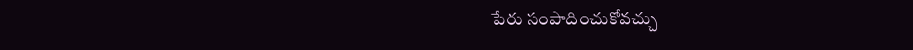పేరు సంపాదించుకోవచ్చు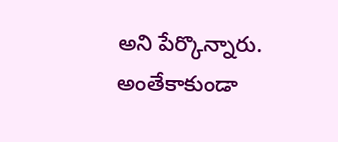అని పేర్కొన్నారు. అంతేకాకుండా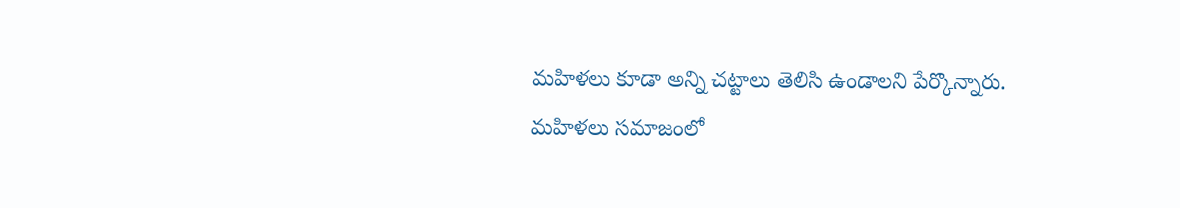మహిళలు కూడా అన్ని చట్టాలు తెలిసి ఉండాలని పేర్కొన్నారు. మహిళలు సమాజంలో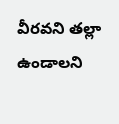వీరవని తల్లా ఉండాలని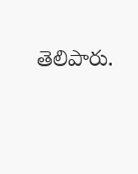తెలిపారు.